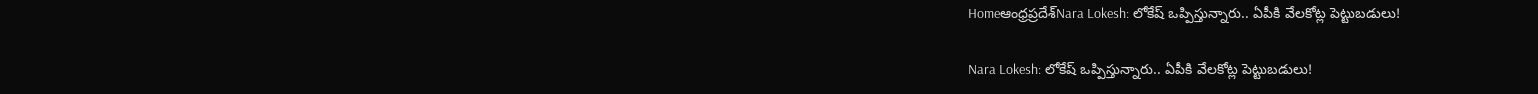Homeఆంధ్రప్రదేశ్‌Nara Lokesh: లోకేష్ ఒప్పిస్తున్నారు.. ఏపీకి వేలకోట్ల పెట్టుబడులు!

Nara Lokesh: లోకేష్ ఒప్పిస్తున్నారు.. ఏపీకి వేలకోట్ల పెట్టుబడులు!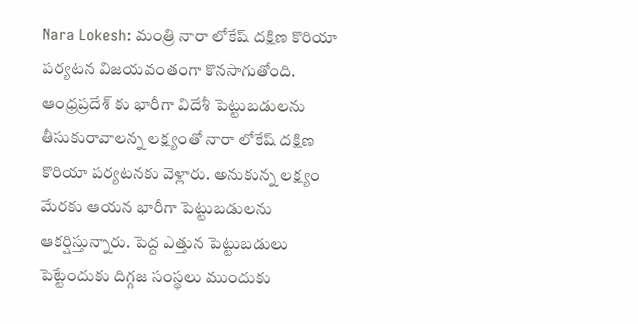Nara Lokesh: మంత్రి నారా లోకేష్ దక్షిణ కొరియా పర్యటన విజయవంతంగా కొనసాగుతోంది. ఆంధ్రప్రదేశ్ కు భారీగా విదేశీ పెట్టుబడులను తీసుకురావాలన్న లక్ష్యంతో నారా లోకేష్ దక్షిణ కొరియా పర్యటనకు వెళ్లారు. అనుకున్న లక్ష్యం మేరకు ఆయన భారీగా పెట్టుబడులను ఆకర్షిస్తున్నారు. పెద్ద ఎత్తున పెట్టుబడులు పెట్టేందుకు దిగ్గజ సంస్థలు ముందుకు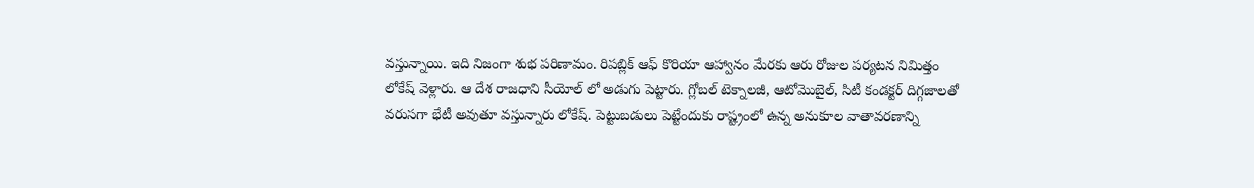వస్తున్నాయి. ఇది నిజంగా శుభ పరిణామం. రిపబ్లిక్ ఆఫ్ కొరియా ఆహ్వానం మేరకు ఆరు రోజుల పర్యటన నిమిత్తం లోకేష్ వెళ్లారు. ఆ దేశ రాజధాని సీయోల్ లో అడుగు పెట్టారు. గ్లోబల్ టెక్నాలజీ, ఆటోమొబైల్, సిటీ కండక్టర్ దిగ్గజాలతో వరుసగా భేటీ అవుతూ వస్తున్నారు లోకేష్. పెట్టుబడులు పెట్టేందుకు రాష్ట్రంలో ఉన్న అనుకూల వాతావరణాన్ని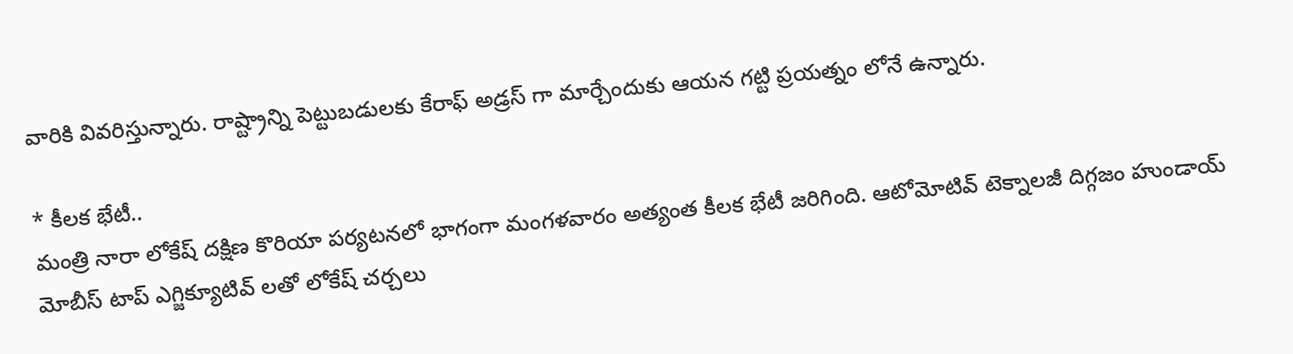వారికి వివరిస్తున్నారు. రాష్ట్రాన్ని పెట్టుబడులకు కేరాఫ్ అడ్రస్ గా మార్చేందుకు ఆయన గట్టి ప్రయత్నం లోనే ఉన్నారు.

* కీలక భేటీ..
మంత్రి నారా లోకేష్ దక్షిణ కొరియా పర్యటనలో భాగంగా మంగళవారం అత్యంత కీలక భేటీ జరిగింది. ఆటోమోటివ్ టెక్నాలజీ దిగ్గజం హుండాయ్ మోబీస్ టాప్ ఎగ్జిక్యూటివ్ లతో లోకేష్ చర్చలు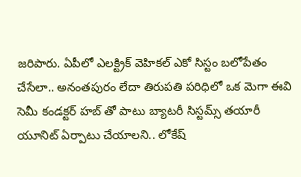జరిపారు. ఏపీలో ఎలక్ట్రిక్ వెహికల్ ఎకో సిస్టం బలోపేతం చేసేలా.. అనంతపురం లేదా తిరుపతి పరిధిలో ఒక మెగా ఈవి సెమీ కండక్టర్ హబ్ తో పాటు బ్యాటరీ సిస్టమ్స్ తయారీ యూనిట్ ఏర్పాటు చేయాలని.. లోకేష్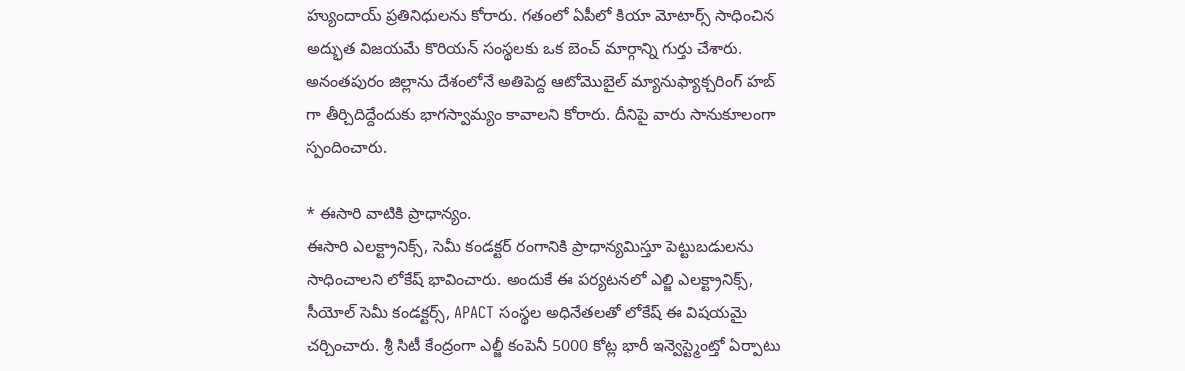హ్యుందాయ్ ప్రతినిధులను కోరారు. గతంలో ఏపీలో కియా మోటార్స్ సాధించిన అద్భుత విజయమే కొరియన్ సంస్థలకు ఒక బెంచ్ మార్గాన్ని గుర్తు చేశారు. అనంతపురం జిల్లాను దేశంలోనే అతిపెద్ద ఆటోమొబైల్ మ్యానుఫ్యాక్చరింగ్ హబ్ గా తీర్చిదిద్దేందుకు భాగస్వామ్యం కావాలని కోరారు. దీనిపై వారు సానుకూలంగా స్పందించారు.

* ఈసారి వాటికి ప్రాధాన్యం.
ఈసారి ఎలక్ట్రానిక్స్, సెమీ కండక్టర్ రంగానికి ప్రాధాన్యమిస్తూ పెట్టుబడులను సాధించాలని లోకేష్ భావించారు. అందుకే ఈ పర్యటనలో ఎల్జి ఎలక్ట్రానిక్స్, సీయోల్ సెమీ కండక్టర్స్, APACT సంస్థల అధినేతలతో లోకేష్ ఈ విషయమై చర్చించారు. శ్రీ సిటీ కేంద్రంగా ఎల్జీ కంపెనీ 5000 కోట్ల భారీ ఇన్వెస్ట్మెంట్తో ఏర్పాటు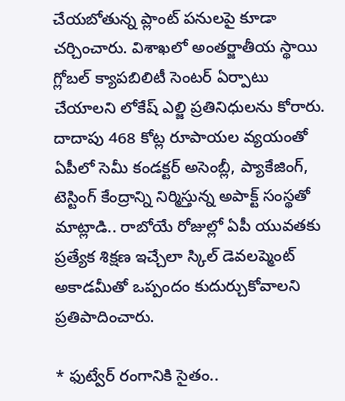చేయబోతున్న ప్లాంట్ పనులపై కూడా చర్చించారు. విశాఖలో అంతర్జాతీయ స్థాయి గ్లోబల్ క్యాపబిలిటీ సెంటర్ ఏర్పాటు చేయాలని లోకేష్ ఎల్జి ప్రతినిధులను కోరారు. దాదాపు 468 కోట్ల రూపాయల వ్యయంతో ఏపీలో సెమీ కండక్టర్ అసెంబ్లీ, ప్యాకేజింగ్, టెస్టింగ్ కేంద్రాన్ని నిర్మిస్తున్న అపాక్ట్ సంస్థతో మాట్లాడి.. రాబోయే రోజుల్లో ఏపీ యువతకు ప్రత్యేక శిక్షణ ఇచ్చేలా స్కిల్ డెవలప్మెంట్ అకాడమీతో ఒప్పందం కుదుర్చుకోవాలని ప్రతిపాదించారు.

* ఫుట్వేర్ రంగానికి సైతం..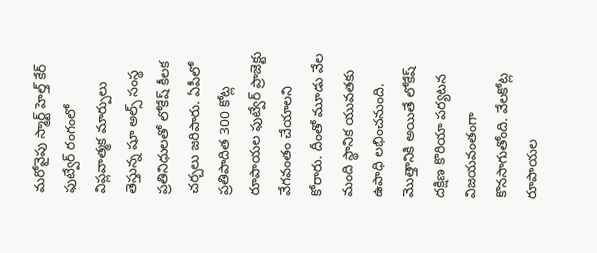మరోవైపు స్మార్ట్ హెల్త్ కేర్ ఫుట్వేర్ రంగంలో విప్లవాత్మక మార్పులు తెస్తున్న షూ అల్స్ సంస్థ ప్రతినిధులతో లోకేష్ కీలక చర్చలు జరిపారు. ఏపీలో ప్రతిపాదిత 300 కోట్ల రూపాయల ఫుట్వేర్ ప్రాజెక్టు వేగవంతం చేయాలని కోరారు. దీంతో మూడు వేల మంది స్థానిక యువతకు ఉపాధి లభించనుంది. మొత్తానికి అయితే లోకేష్ దక్షిణ కొరియా పర్యటన విజయవంతంగా కొనసాగుతోంది. వేలకోట్ల రూపాయల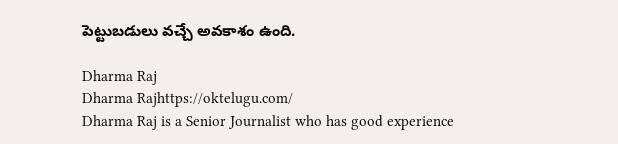పెట్టుబడులు వచ్చే అవకాశం ఉంది.

Dharma Raj
Dharma Rajhttps://oktelugu.com/
Dharma Raj is a Senior Journalist who has good experience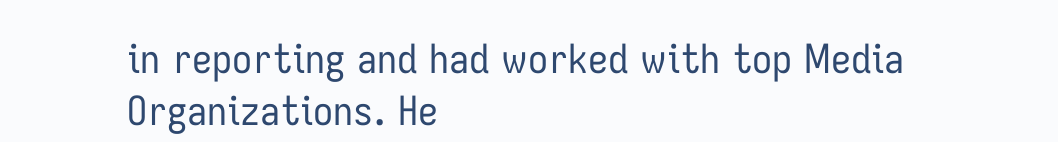in reporting and had worked with top Media Organizations. He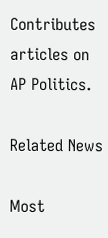Contributes articles on AP Politics.

Related News

Most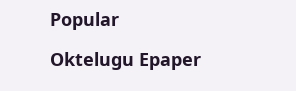Popular

Oktelugu Epaper